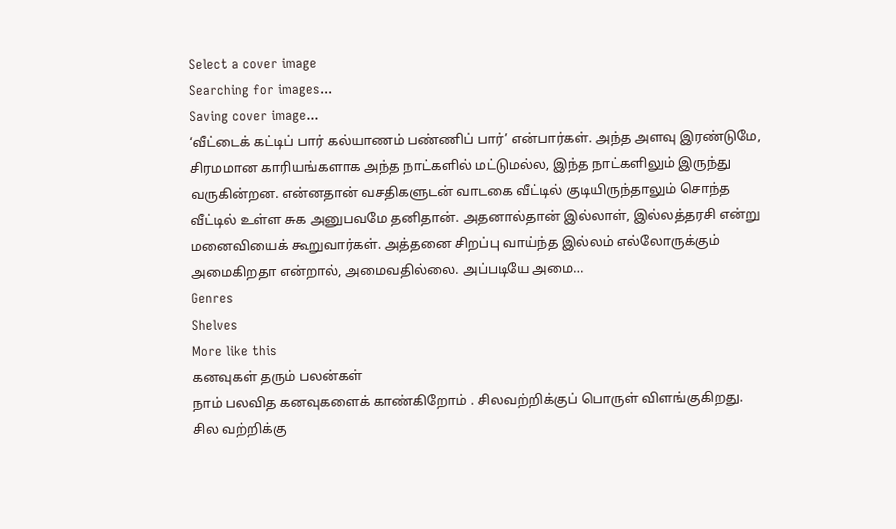Select a cover image
Searching for images...
Saving cover image...
‘வீட்டைக் கட்டிப் பார் கல்யாணம் பண்ணிப் பார்’ என்பார்கள். அந்த அளவு இரண்டுமே, சிரமமான காரியங்களாக அந்த நாட்களில் மட்டுமல்ல, இந்த நாட்களிலும் இருந்து வருகின்றன. என்னதான் வசதிகளுடன் வாடகை வீட்டில் குடியிருந்தாலும் சொந்த வீட்டில் உள்ள சுக அனுபவமே தனிதான். அதனால்தான் இல்லாள், இல்லத்தரசி என்று மனைவியைக் கூறுவார்கள். அத்தனை சிறப்பு வாய்ந்த இல்லம் எல்லோருக்கும் அமைகிறதா என்றால், அமைவதில்லை. அப்படியே அமை…
Genres
Shelves
More like this
கனவுகள் தரும் பலன்கள்
நாம் பலவித கனவுகளைக் காண்கிறோம் . சிலவற்றிக்குப் பொருள் விளங்குகிறது. சில வற்றிக்கு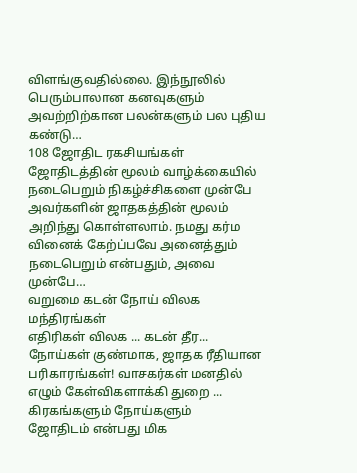விளங்குவதில்லை. இந்நூலில் பெரும்பாலான கனவுகளும் அவற்றிற்கான பலன்களும் பல புதிய கண்டு…
108 ஜோதிட ரகசியங்கள்
ஜோதிடத்தின் மூலம் வாழ்க்கையில் நடைபெறும் நிகழ்ச்சிகளை முன்பே அவர்களின் ஜாதகத்தின் மூலம் அறிந்து கொள்ளலாம். நமது கர்ம வினைக் கேற்ப்பவே அனைத்தும் நடைபெறும் என்பதும், அவை முன்பே…
வறுமை கடன் நோய் விலக மந்திரங்கள்
எதிரிகள் விலக ... கடன் தீர... நோய்கள் குண்மாக, ஜாதக ரீதியான பரிகாரங்கள்! வாசகர்கள் மனதில் எழும் கேள்விகளாக்கி துறை ...
கிரகங்களும் நோய்களும்
ஜோதிடம் என்பது மிக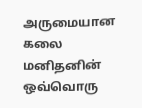அருமையான கலை மனிதனின் ஒவ்வொரு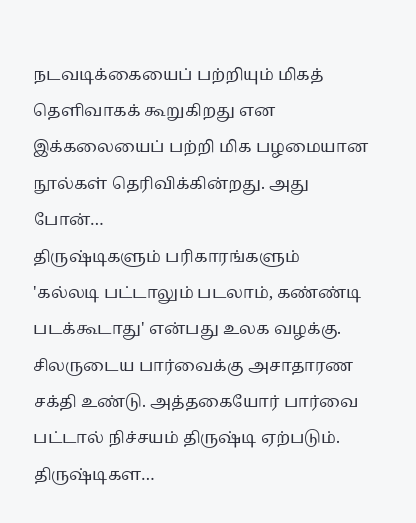நடவடிக்கையைப் பற்றியும் மிகத் தெளிவாகக் கூறுகிறது என இக்கலையைப் பற்றி மிக பழமையான நூல்கள் தெரிவிக்கின்றது. அது போன்…
திருஷ்டிகளும் பரிகாரங்களும்
'கல்லடி பட்டாலும் படலாம், கண்ண்டி படக்கூடாது' என்பது உலக வழக்கு. சிலருடைய பார்வைக்கு அசாதாரண சக்தி உண்டு. அத்தகையோர் பார்வை பட்டால் நிச்சயம் திருஷ்டி ஏற்படும். திருஷ்டிகள…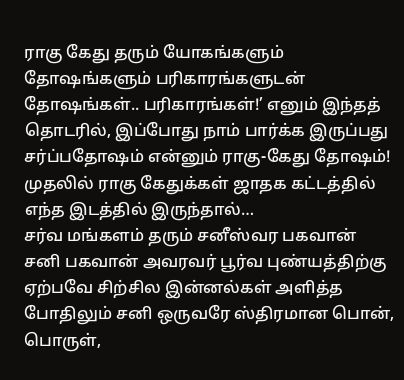ராகு கேது தரும் யோகங்களும் தோஷங்களும் பரிகாரங்களுடன்
தோஷங்கள்.. பரிகாரங்கள்!’ எனும் இந்தத் தொடரில், இப்போது நாம் பார்க்க இருப்பது சர்ப்பதோஷம் என்னும் ராகு-கேது தோஷம்! முதலில் ராகு கேதுக்கள் ஜாதக கட்டத்தில் எந்த இடத்தில் இருந்தால்…
சர்வ மங்களம் தரும் சனீஸ்வர பகவான்
சனி பகவான் அவரவர் பூர்வ புண்யத்திற்கு ஏற்பவே சிற்சில இன்னல்கள் அளித்த போதிலும் சனி ஒருவரே ஸ்திரமான பொன், பொருள்,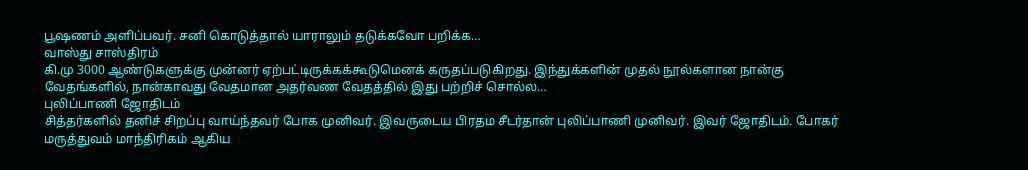பூஷணம் அளிப்பவர். சனி கொடுத்தால் யாராலும் தடுக்கவோ பறிக்க…
வாஸ்து சாஸ்திரம்
கி.மு 3000 ஆண்டுகளுக்கு முன்னர் ஏற்பட்டிருக்கக்கூடுமெனக் கருதப்படுகிறது. இந்துக்களின் முதல் நூல்களான நான்கு வேதங்களில், நான்காவது வேதமான அதர்வண வேதத்தில் இது பற்றிச் சொல்ல…
புலிப்பாணி ஜோதிடம்
சித்தர்களில் தனிச் சிறப்பு வாய்ந்தவர் போக முனிவர். இவருடைய பிரதம சீடர்தான் புலிப்பாணி முனிவர். இவர் ஜோதிடம். போகர் மருத்துவம் மாந்திரிகம் ஆகிய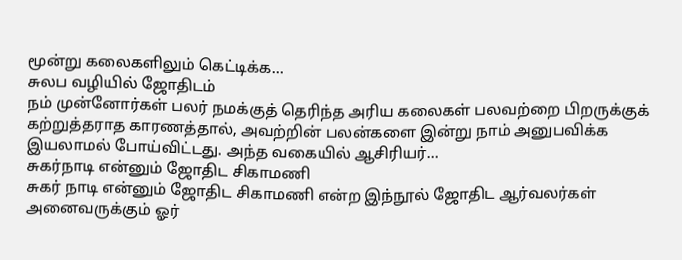மூன்று கலைகளிலும் கெட்டிக்க…
சுலப வழியில் ஜோதிடம்
நம் முன்னோர்கள் பலர் நமக்குத் தெரிந்த அரிய கலைகள் பலவற்றை பிறருக்குக் கற்றுத்தராத காரணத்தால், அவற்றின் பலன்களை இன்று நாம் அனுபவிக்க இயலாமல் போய்விட்டது. அந்த வகையில் ஆசிரியர்…
சுகர்நாடி என்னும் ஜோதிட சிகாமணி
சுகர் நாடி என்னும் ஜோதிட சிகாமணி என்ற இந்நூல் ஜோதிட ஆர்வலர்கள் அனைவருக்கும் ஓர்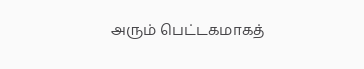அரும் பெட்டகமாகத்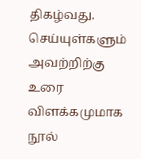திகழ்வது. செய்யுள்களும் அவற்றிற்கு உரை விளக்கமுமாக நூல்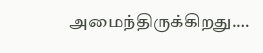அமைந்திருக்கிறது.…